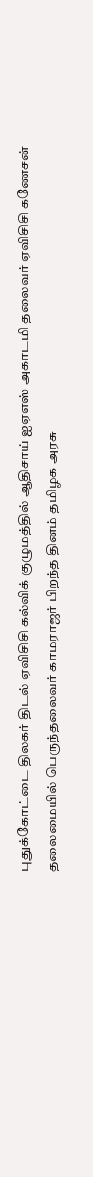புதுக்கோட்டை திலகர் திடல் ஏவிசிசி கல்விக் குழுமத்தில் ஆதிசாய் ஐஏஎஸ் அகாடமி தலைவர் ஏவிசிசி கணேசன் தலைமையில் பெருந்தலைவர் காமராஜர் பிறந்த தினம் தமிழக அரசு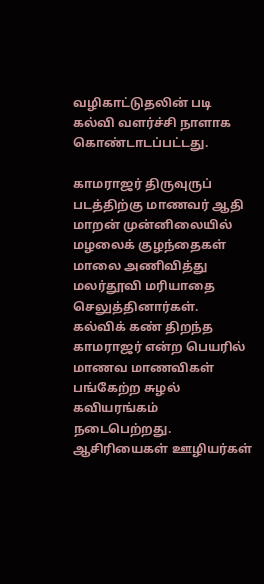வழிகாட்டுதலின் படி கல்வி வளர்ச்சி நாளாக கொண்டாடப்பட்டது.

காமராஜர் திருவுருப் படத்திற்கு மாணவர் ஆதி மாறன் முன்னிலையில் மழலைக் குழந்தைகள் மாலை அணிவித்து மலர்தூவி மரியாதை செலுத்தினார்கள். கல்விக் கண் திறந்த காமராஜர் என்ற பெயரில் மாணவ மாணவிகள் பங்கேற்ற சுழல் கவியரங்கம் நடைபெற்றது. ஆசிரியைகள் ஊழியர்கள்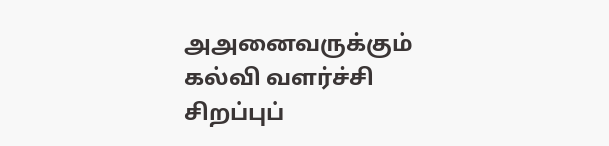அஅனைவருக்கும் கல்வி வளர்ச்சி சிறப்புப்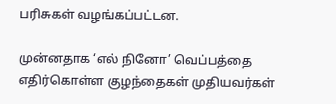பரிசுகள் வழங்கப்பட்டன.

முன்னதாக ‘எல் நினோ’ வெப்பத்தை எதிர்கொள்ள குழந்தைகள் முதியவர்கள்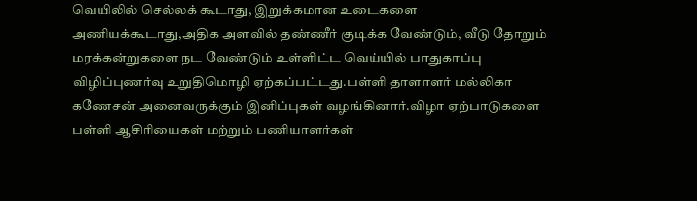வெயிலில் செல்லக் கூடாது, இறுக்கமான உடைகளை அணியக்கூடாது,அதிக அளவில் தண்ணீர் குடிக்க வேண்டும், வீடு தோறும் மரக்கன்றுகளை நட வேண்டும் உள்ளிட்ட வெய்யில் பாதுகாப்பு விழிப்புணர்வு உறுதிமொழி ஏற்கப்பட்டது.பள்ளி தாளாளர் மல்லிகா கணேசன் அனைவருக்கும் இனிப்புகள் வழங்கினார்.விழா ஏற்பாடுகளை பள்ளி ஆசிரியைகள் மற்றும் பணியாளர்கள்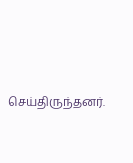செய்திருந்தனர்.